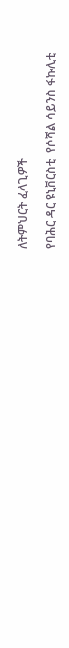ለትምህርት ፈላጊዎች

የባሕር ዳር ዩኒቨርስቲ  የሶሻል ሳይንስ ፋኩሊቲ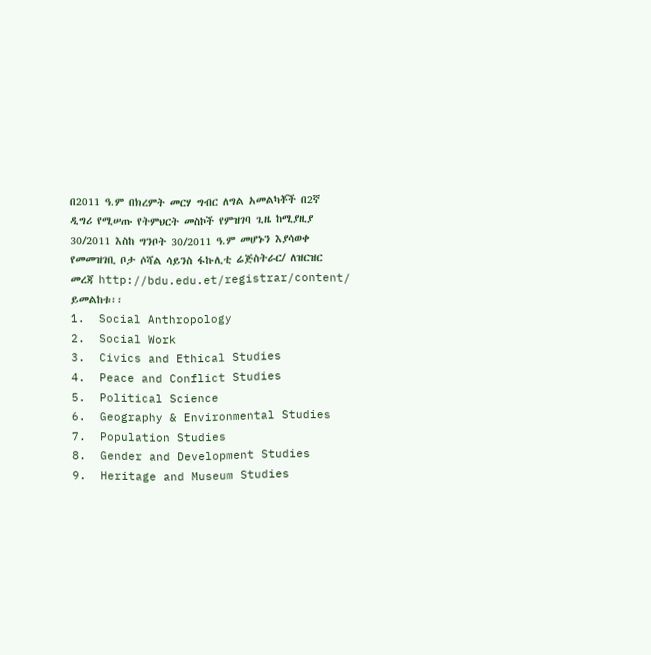በ2011 ዓ.ም በክረምት መርሃ ግብር ለግል አመልካቾች በ2ኛ ዲግሪ የሚሠጡ የትምህርት መስኮች የምዝገባ ጊዜ ከሚያዚያ 30/2011 እስከ ግንቦት 30/2011 ዓ.ም መሆኑን እያሳወቀ የመመዝገቢ ቦታ ሶሻል ሳይንስ ፋኩሊቲ ሬጅስትራር/ ለዝርዝር መረጃ http://bdu.edu.et/registrar/content/ ይመልከቱ፡፡
1.  Social Anthropology
2.  Social Work
3.  Civics and Ethical Studies
4.  Peace and Conflict Studies
5.  Political Science
6.  Geography & Environmental Studies
7.  Population Studies
8.  Gender and Development Studies
9.  Heritage and Museum Studies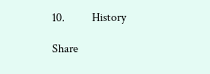10.         History

Share